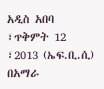አዲስ አበባ ፣ጥቅምት 12 ፣2013 (ኤፍ.ቢ.ሲ) በአማራ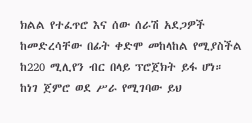ክልል የተፈጥሮ እና ሰው ሰራሽ አደጋዎች ከመድረሳቸው በፊት ቀድሞ መከላከል የሚያስችል ከ220 ሚሊየን ብር በላይ ፕሮጀክት ይፋ ሆነ።
ከነገ ጀምሮ ወደ ሥራ የሚገባው ይህ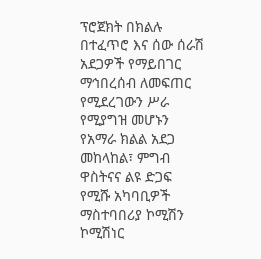ፕሮጀክት በክልሉ በተፈጥሮ እና ሰው ሰራሽ አደጋዎች የማይበገር ማኅበረሰብ ለመፍጠር የሚደረገውን ሥራ የሚያግዝ መሆኑን የአማራ ክልል አደጋ መከላከል፣ ምግብ ዋስትናና ልዩ ድጋፍ የሚሹ አካባቢዎች ማስተባበሪያ ኮሚሽን ኮሚሽነር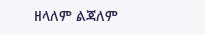ዘላለም ልጃለም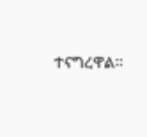ተናግረዋል።